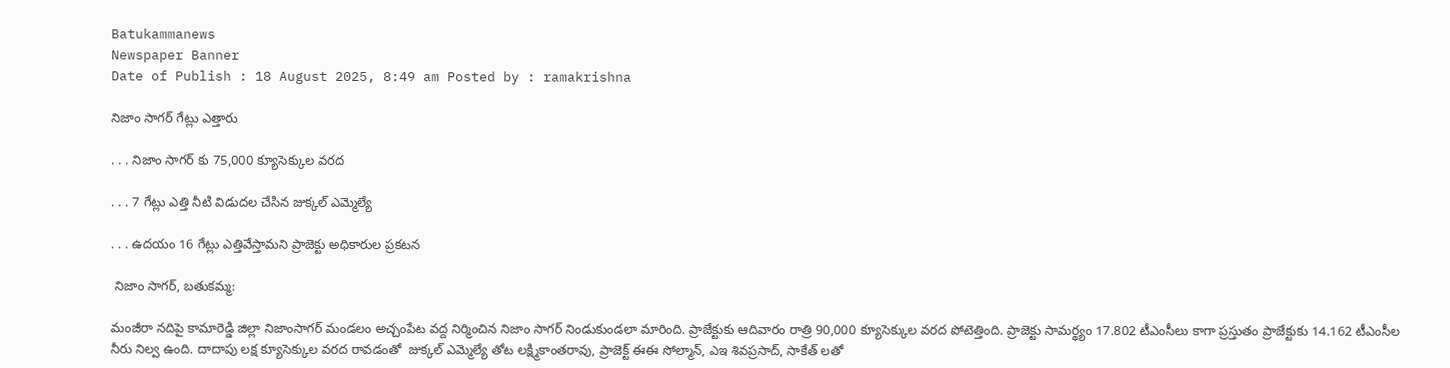Batukammanews
Newspaper Banner
Date of Publish : 18 August 2025, 8:49 am Posted by : ramakrishna

నిజాం సాగర్ గేట్లు ఎత్తారు

. . . నిజాం సాగర్ కు 75,000 క్యూసెక్కుల వరద

. . . 7 గేట్లు ఎత్తి నీటి విడుదల చేసిన జుక్కల్ ఎమ్మెల్యే

. . . ఉదయం 16 గేట్లు ఎత్తివేస్తామని ప్రాజెక్టు అధికారుల ప్రకటన

 నిజాం సాగర్, బతుకమ్మ:

మంజీరా నదిపై కామారెడ్డి జిల్లా నిజాంసాగర్ మండలం అచ్చంపేట వద్ద నిర్మించిన నిజాం సాగర్ నిండుకుండలా మారింది. ప్రాజేక్టుకు ఆదివారం రాత్రి 90,000 క్యూసెక్కుల వరద పోటెత్తింది. ప్రాజెక్టు సామర్థ్యం 17.802 టీఎంసీలు కాగా ప్రస్తుతం ప్రాజేక్టుకు 14.162 టీఎంసీల నీరు నిల్వ ఉంది. దాదాపు లక్ష క్యూసెక్కుల వరద రావడంతో  జుక్కల్ ఎమ్మెల్యే తోట లక్ష్మికాంతరావు, ప్రాజెక్ట్ ఈఈ సోల్మాన్, ఎఇ శివప్రసాద్, సాకేత్ లతో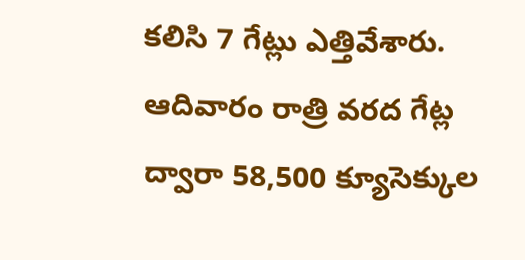కలిసి 7 గేట్లు ఎత్తివేశారు. ఆదివారం రాత్రి వరద గేట్ల ద్వారా 58,500 క్యూసెక్కుల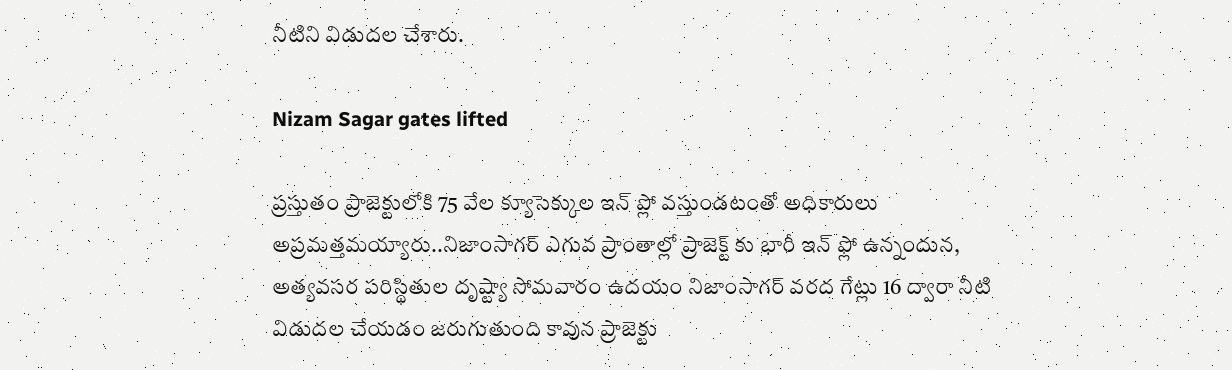నీటిని విడుదల చేశారు.

Nizam Sagar gates lifted

ప్రస్తుతం ప్రాజెక్టులోకి 75 వేల క్యూసెక్కుల ఇన్ ప్లో వస్తుండటంతో అధికారులు అప్రమత్తమయ్యారు..నిజాంసాగర్ ఎగువ ప్రాంతాల్లో ప్రాజెక్ట్ కు భారీ ఇన్ ఫ్లో ఉన్నందున, అత్యవసర పరిస్థితుల దృష్ట్యా సోమవారం ఉదయం నిజాంసాగర్ వరద గేట్లు 16 ద్వారా నీటి విడుదల చేయడం జరుగుతుంది కావున ప్రాజెక్టు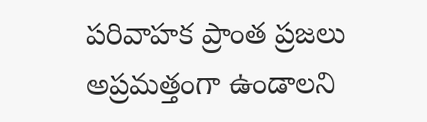పరివాహక ప్రాంత ప్రజలు అప్రమత్తంగా ఉండాలని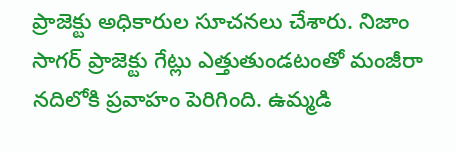ప్రాజెక్టు అధికారుల సూచనలు చేశారు. నిజాం సాగర్ ప్రాజెక్టు గేట్లు ఎత్తుతుండటంతో మంజీరా నదిలోకి ప్రవాహం పెరిగింది. ఉమ్మడి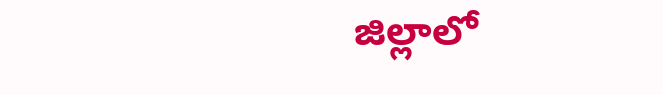జిల్లాలో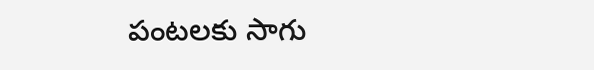పంటలకు సాగు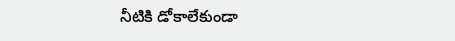నీటికి డోకాలేకుండా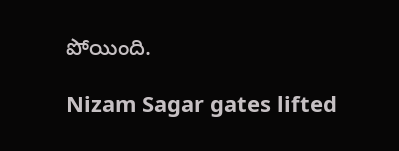పోయింది.

Nizam Sagar gates lifted